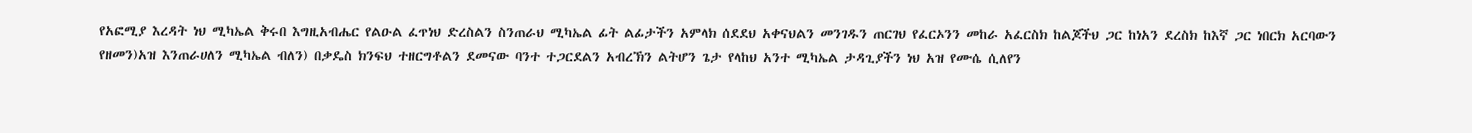የአፎሚያ እረዳት ነህ ሚካኤል ቅሩበ እግዚአብሔር የልዑል ፈጥነህ ድረስልን ስንጠራህ ሚካኤል ፊት ልፊታችን አምላክ ሰደደህ አቀናህልን መንገዱን ጠርገህ የፈርኦንን መከራ አፈርስክ ከልጆችህ ጋር ከነአን ደረስክ ከእኛ ጋር ነበርክ አርባውን የዘመን)አዝ እንጠራሀለን ሚካኤል ብለን) በቃዴስ ክንፍህ ተዘርግቶልን ደመናው ባንተ ተጋርደልን አብረኽን ልትሆን ጌታ የላከህ አንተ ሚካኤል ታዳጊያችን ነህ አዝ የሙሴ ሲለየን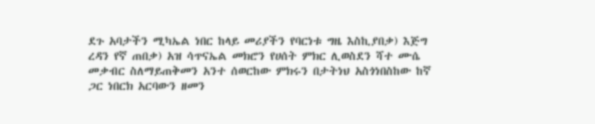ደጉ አባታችን ሚካኤል ነበር ከላይ መሪያችን የባርነቱ ግዜ እስኪያበቃ) እጅግ ረዳን የኛ ጠበቃ) አዝ ሳጥናኤል መክሮን የሀሰት ምክር ሊወስደን ሻተ ሙሴ መቃብር ስለማይጠቅመን አንተ ሰወርከው ምክሩን በታትነህ አስጎነበስከው ከኛ ጋር ነበርክ አርባውን ዘመን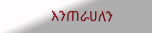እንጠራሀለን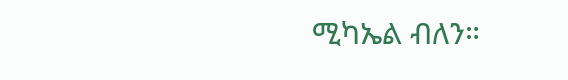ሚካኤል ብለን።